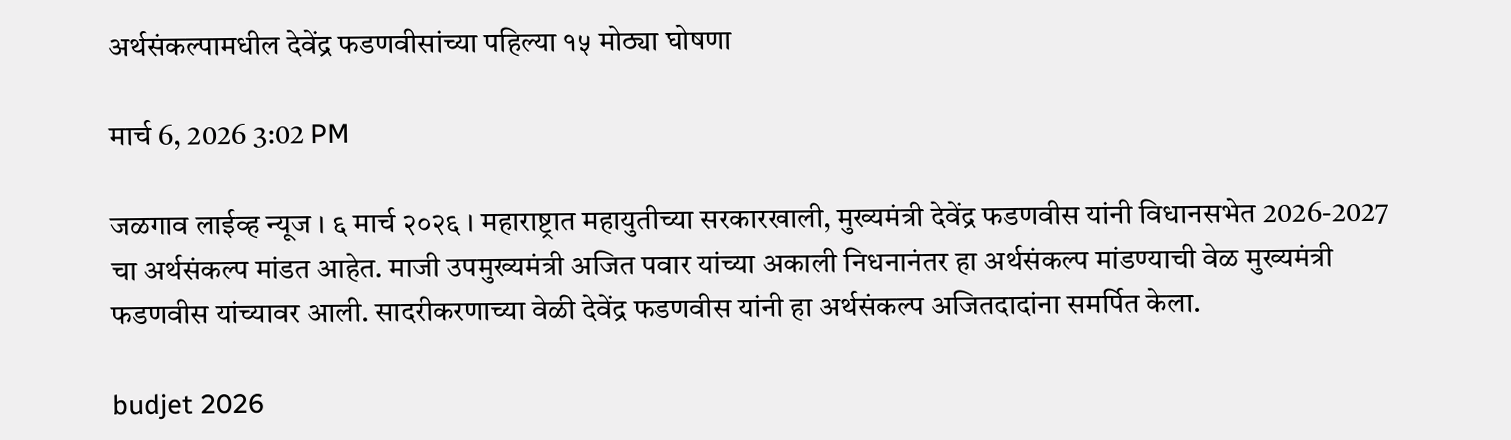अर्थसंकल्पामधील देवेंद्र फडणवीसांच्या पहिल्या १५ मोठ्या घोषणा

मार्च 6, 2026 3:02 PM

जळगाव लाईव्ह न्यूज । ६ मार्च २०२६ । महाराष्ट्रात महायुतीच्या सरकारखाली, मुख्यमंत्री देवेंद्र फडणवीस यांनी विधानसभेत 2026-2027 चा अर्थसंकल्प मांडत आहेत. माजी उपमुख्यमंत्री अजित पवार यांच्या अकाली निधनानंतर हा अर्थसंकल्प मांडण्याची वेळ मुख्यमंत्री फडणवीस यांच्यावर आली. सादरीकरणाच्या वेळी देवेंद्र फडणवीस यांनी हा अर्थसंकल्प अजितदादांना समर्पित केला.

budjet 2026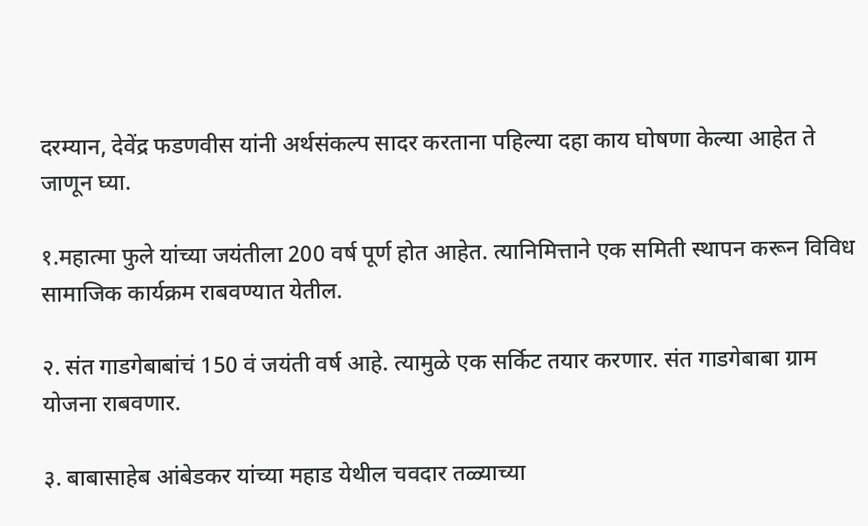दरम्यान, देवेंद्र फडणवीस यांनी अर्थसंकल्प सादर करताना पहिल्या दहा काय घोषणा केल्या आहेत ते जाणून घ्या.

१.महात्मा फुले यांच्या जयंतीला 200 वर्ष पूर्ण होत आहेत. त्यानिमित्ताने एक समिती स्थापन करून विविध सामाजिक कार्यक्रम राबवण्यात येतील.

२. संत गाडगेबाबांचं 150 वं जयंती वर्ष आहे. त्यामुळे एक सर्किट तयार करणार. संत गाडगेबाबा ग्राम योजना राबवणार.

३. बाबासाहेब आंबेडकर यांच्या महाड येथील चवदार तळ्याच्या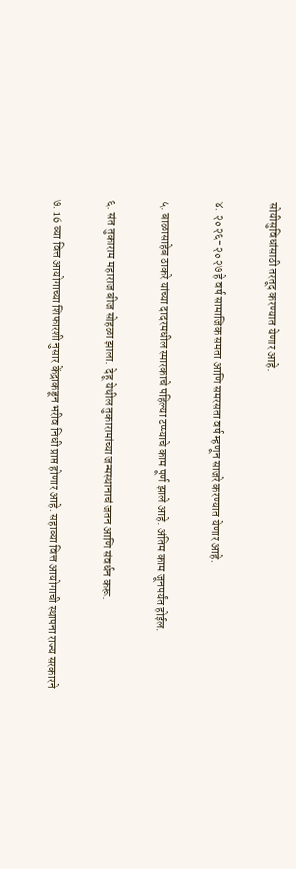सोयीसुविधांसाठी तरतूद करण्यात येणार आहे.

४. २०२६-२०२७ हे वर्ष सामाजिक समता आणि समरसता वर्ष म्हणून साजरे करण्यात येणार आहे.

५. बाळासाहेब ठाकरे यांच्या दादरमधील स्मारकाचे पहिल्या टप्प्याचे काम पूर्ण झाले आहे. अंतिम काम जूनपर्यंत होईल.

६. संत तुकाराम महाराज बीज सोहळा झाला. देहू येथील तुकारामांच्या जन्मस्थानाचं जतन आणि संवर्धन करू.

७. 16 व्या वित्त आयोगाच्या शिफारशी नुसार केंद्राकडून भरीव निधी प्राप्त होणार आहे. सहाव्या वित्त आयोगाची स्थापना राज्य सरकारने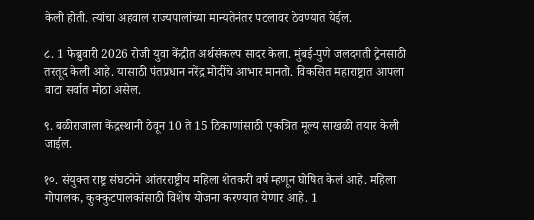केली होती. त्यांचा अहवाल राज्यपालांच्या मान्यतेनंतर पटलावर ठेवण्यात येईल.

८. 1 फेब्रुवारी 2026 रोजी युवा केंद्रीत अर्थसंकल्प सादर केला. मुंबई-पुणे जलदगती ट्रेनसाठी तरतूद केली आहे. यासाठी पंतप्रधान नरेंद्र मोदींचे आभार मानतो. विकसित महाराष्ट्रात आपला वाटा सर्वात मोठा असेल.

९. बळीराजाला केंद्रस्थानी ठेवून 10 ते 15 ठिकाणांसाठी एकत्रित मूल्य साखळी तयार केली जाईल.

१०. संयुक्त राष्ट्र संघटनेने आंतरराष्ट्रीय महिला शेतकरी वर्ष म्हणून घोषित केलं आहे. महिला गोपालक, कुक्कुटपालकांसाठी विशेष योजना करण्यात येणार आहे. 1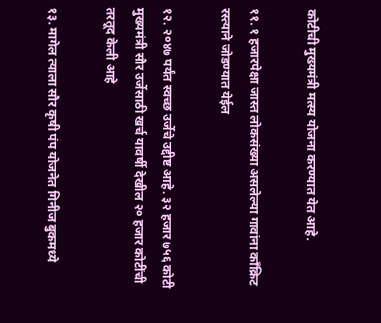कोटीची मुख्यमंत्री मत्स्य योजना करण्यात येत आहे.

११. १ हजारपेक्षा जास्त लोकसंख्या असलेल्या गावांना कॉंक्रिट रस्त्याने जोडण्यात येईल

१२. २०४७ पर्यंत स्वच्छ उर्जेचे उद्दीष्ट आहे. ३२ हजार ७५६ कोटी मुख्यमंत्री सौर उर्जेसाठी खर्च यावर्षी देखील २० हजार कोटींची तरतूद केली आहे

१३. मागेल त्याला सौर कृषी पंप योजनेत गिनीज बुकमध्ये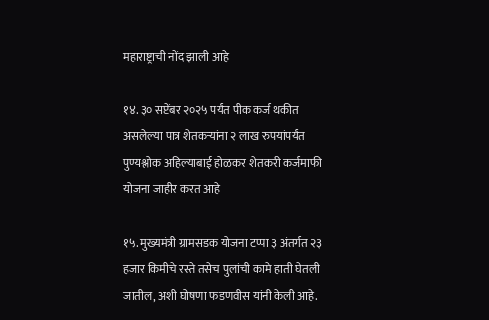महाराष्ट्राची नोंद झाली आहे

१४. ३० सप्टेंबर २०२५ पर्यंत पीक कर्ज थकीत असलेल्या पात्र शेतकऱ्यांना २ लाख रुपयांपर्यंत पुण्यश्लोक अहिल्याबाई होळकर शेतकरी कर्जमाफी योजना जाहीर करत आहे

१५. मुख्यमंत्री ग्रामसडक योजना टप्पा ३ अंतर्गत २३ हजार किमीचे रस्ते तसेच पुलांची कामे हाती घेतली जातील, अशी घोषणा फडणवीस यांनी केली आहे.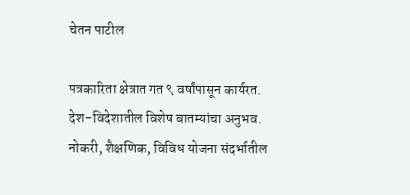चेतन पाटील

पत्रकारिता क्षेत्रात गत ९ वर्षांपासून कार्यरत. देश-विदेशातील विशेष बातम्यांचा अनुभव. नोकरी, शैक्षणिक, विविध योजना संदर्भातील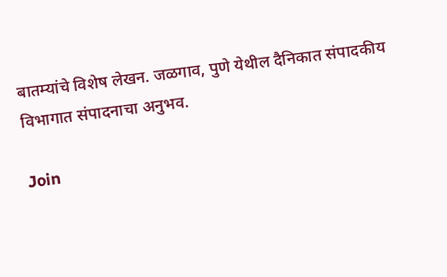बातम्यांचे विशेष लेखन. जळगाव, पुणे येथील दैनिकात संपादकीय विभागात संपादनाचा अनुभव.

Join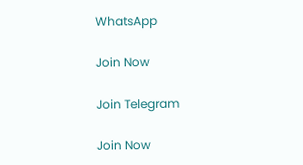WhatsApp

Join Now

Join Telegram

Join Now